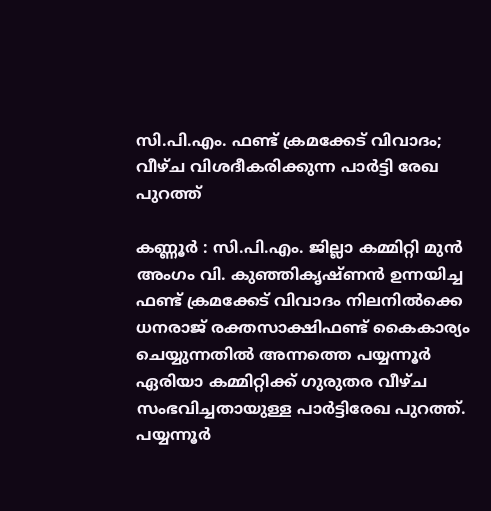സി.പി.എം. ഫണ്ട് ക്രമക്കേട് വിവാദം; വീഴ്ച വിശദീകരിക്കുന്ന പാർട്ടി രേഖ പുറത്ത്

കണ്ണൂർ : സി.പി.എം. ജില്ലാ കമ്മിറ്റി മുൻ അംഗം വി. കുഞ്ഞികൃഷ്ണൻ ഉന്നയിച്ച ഫണ്ട് ക്രമക്കേട് വിവാദം നിലനിൽക്കെ ധനരാജ് രക്തസാക്ഷിഫണ്ട് കൈകാര്യം ചെയ്യുന്നതിൽ അന്നത്തെ പയ്യന്നൂർ ഏരിയാ കമ്മിറ്റിക്ക് ഗുരുതര വീഴ്ച സംഭവിച്ചതായുള്ള പാർട്ടിരേഖ പുറത്ത്. പയ്യന്നൂർ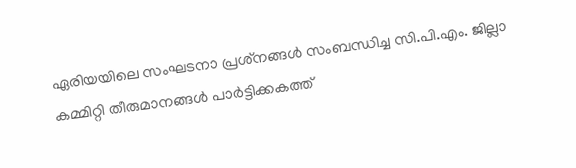ഏരിയയിലെ സംഘടനാ പ്രശ്‌നങ്ങൾ സംബന്ധിച്ച സി.പി.എം. ജില്ലാ കമ്മിറ്റി തീരുമാനങ്ങൾ പാർട്ടിക്കകത്ത്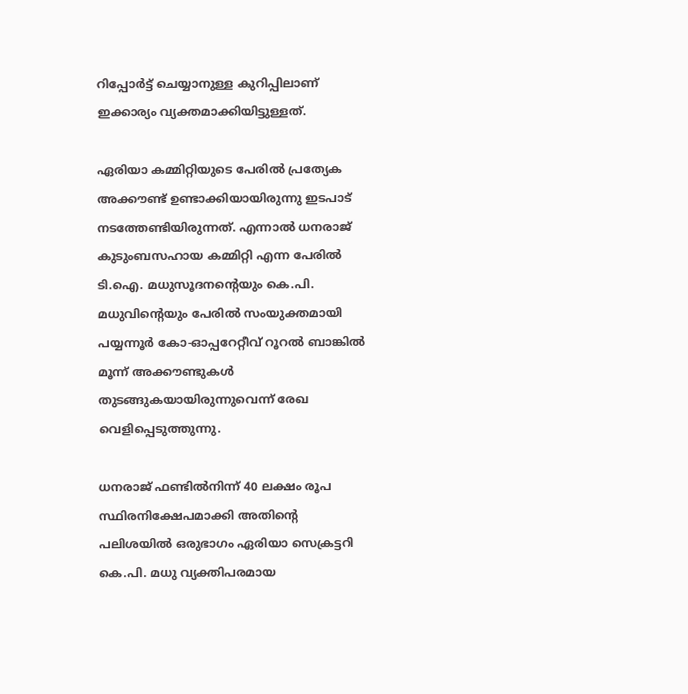റിപ്പോർട്ട് ചെയ്യാനുള്ള കുറിപ്പിലാണ് ഇക്കാര്യം വ്യക്തമാക്കിയിട്ടുള്ളത്.

ഏരിയാ കമ്മിറ്റിയുടെ പേരിൽ പ്രത്യേക അക്കൗണ്ട് ഉണ്ടാക്കിയായിരുന്നു ഇടപാട് നടത്തേണ്ടിയിരുന്നത്. എന്നാൽ ധനരാജ് കുടുംബസഹായ കമ്മിറ്റി എന്ന പേരിൽ ടി.ഐ. മധുസൂദനന്റെയും കെ.പി. മധുവിന്റെയും പേരിൽ സംയുക്തമായി പയ്യന്നൂർ കോ-ഓപ്പറേറ്റീവ് റൂറൽ ബാങ്കിൽ മൂന്ന് അക്കൗണ്ടുകൾ തുടങ്ങുകയായിരുന്നുവെന്ന് രേഖ വെളിപ്പെടുത്തുന്നു.

ധനരാജ് ഫണ്ടിൽനിന്ന് 40 ലക്ഷം രൂപ സ്ഥിരനിക്ഷേപമാക്കി അതിന്റെ പലിശയിൽ ഒരുഭാഗം ഏരിയാ സെക്രട്ടറി കെ.പി. മധു വ്യക്തിപരമായ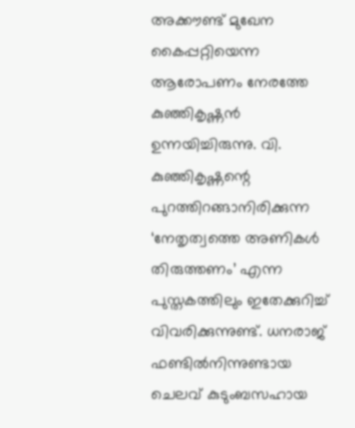അക്കൗണ്ട് മുഖേന കൈപ്പറ്റിയെന്ന ആരോപണം നേരത്തേ കുഞ്ഞികൃഷ്ണൻ ഉന്നയിച്ചിരുന്നു. വി. കുഞ്ഞികൃഷ്ണന്റെ പുറത്തിറങ്ങാനിരിക്കുന്ന ‘നേതൃത്വത്തെ അണികൾ തിരുത്തണം’ എന്ന പുസ്തകത്തിലും ഇതേക്കുറിച്ച് വിവരിക്കുന്നുണ്ട്. ധനരാജ് ഫണ്ടിൽനിന്നുണ്ടായ ചെലവ് കുടുംബസഹായ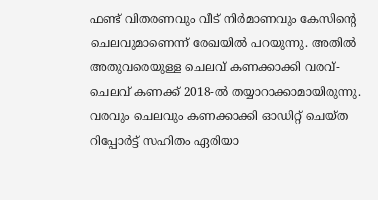ഫണ്ട് വിതരണവും വീട് നിർമാണവും കേസിന്റെ ചെലവുമാണെന്ന് രേഖയിൽ പറയുന്നു. അതിൽ അതുവരെയുള്ള ചെലവ് കണക്കാക്കി വരവ്-ചെലവ് കണക്ക് 2018-ൽ തയ്യാറാക്കാമായിരുന്നു. വരവും ചെലവും കണക്കാക്കി ഓഡിറ്റ് ചെയ്ത റിപ്പോർട്ട് സഹിതം ഏരിയാ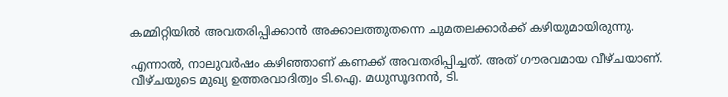കമ്മിറ്റിയിൽ അവതരിപ്പിക്കാൻ അക്കാലത്തുതന്നെ ചുമതലക്കാർക്ക് കഴിയുമായിരുന്നു.

എന്നാൽ, നാലുവർഷം കഴിഞ്ഞാണ് കണക്ക് അവതരിപ്പിച്ചത്. അത് ഗൗരവമായ വീഴ്ചയാണ്. വീഴ്ചയുടെ മുഖ്യ ഉത്തരവാദിത്വം ടി.ഐ. മധുസൂദനൻ, ടി.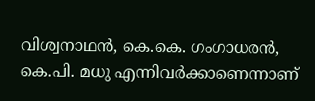വിശ്വനാഥൻ, കെ.കെ. ഗംഗാധരൻ, കെ.പി. മധു എന്നിവർക്കാണെന്നാണ്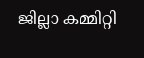ജില്ലാ കമ്മിറ്റി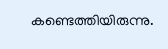കണ്ടെത്തിയിരുന്നു.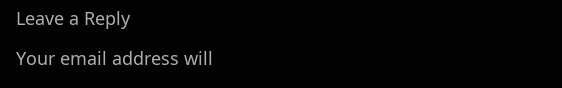Leave a Reply

Your email address will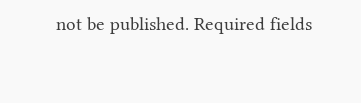not be published. Required fields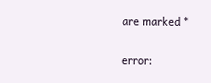are marked *

error: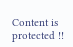Content is protected !!